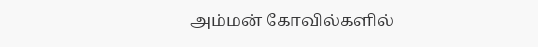அம்மன் கோவில்களில்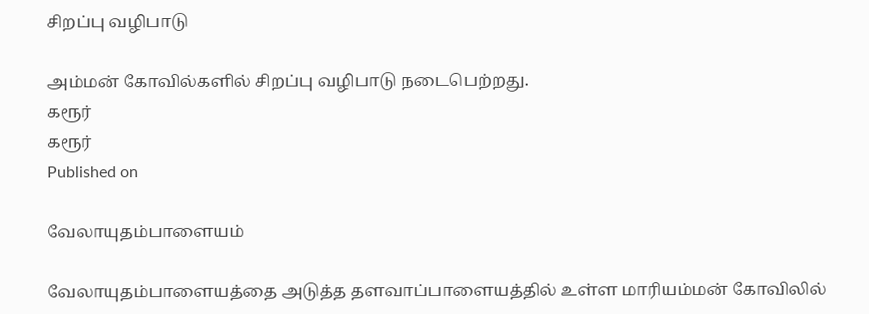சிறப்பு வழிபாடு

அம்மன் கோவில்களில் சிறப்பு வழிபாடு நடைபெற்றது.
கரூர்
கரூர்
Published on

வேலாயுதம்பாளையம்

வேலாயுதம்பாளையத்தை அடுத்த தளவாப்பாளையத்தில் உள்ள மாரியம்மன் கோவிலில்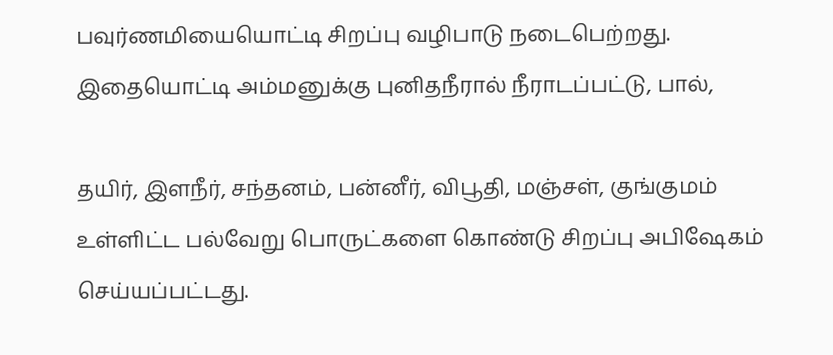பவுர்ணமியையொட்டி சிறப்பு வழிபாடு நடைபெற்றது. இதையொட்டி அம்மனுக்கு புனிதநீரால் நீராடப்பட்டு, பால்,

தயிர், இளநீர், சந்தனம், பன்னீர், விபூதி, மஞ்சள், குங்குமம் உள்ளிட்ட பல்வேறு பொருட்களை கொண்டு சிறப்பு அபிஷேகம் செய்யப்பட்டது.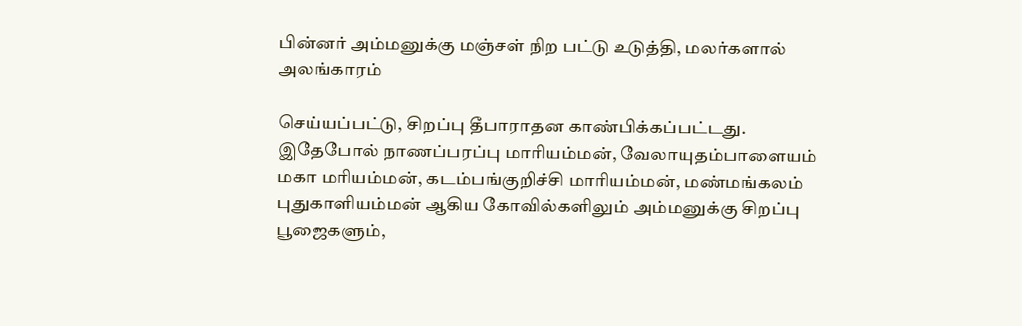பின்னர் அம்மனுக்கு மஞ்சள் நிற பட்டு உடுத்தி, மலர்களால் அலங்காரம்

செய்யப்பட்டு, சிறப்பு தீபாராதன காண்பிக்கப்பட்டது. இதேபோல் நாணப்பரப்பு மாரியம்மன், வேலாயுதம்பாளையம் மகா மரியம்மன், கடம்பங்குறிச்சி மாரியம்மன், மண்மங்கலம் புதுகாளியம்மன் ஆகிய கோவில்களிலும் அம்மனுக்கு சிறப்பு பூஜைகளும்,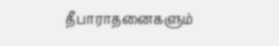தீபாராதனைகளும்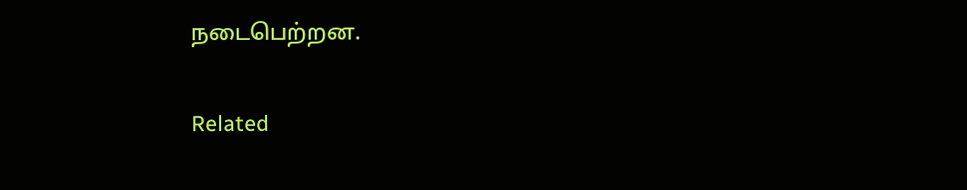நடைபெற்றன.

Related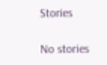Stories

No stories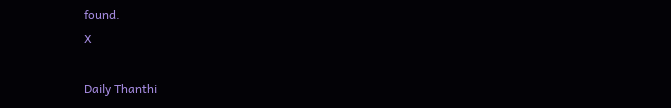found.
X

Daily Thanthi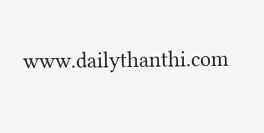www.dailythanthi.com